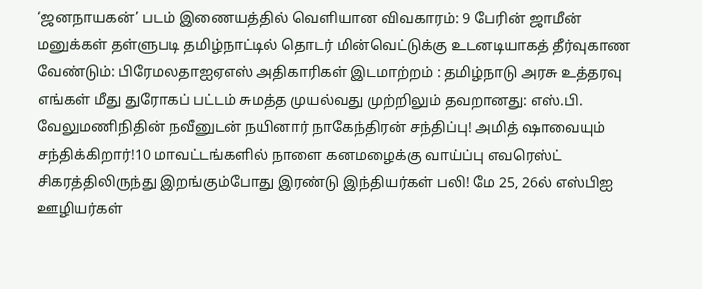‘ஜனநாயகன்’ படம் இணையத்தில் வெளியான விவகாரம்: 9 பேரின் ஜாமீன் மனுக்கள் தள்ளுபடி தமிழ்நாட்டில் தொடர் மின்வெட்டுக்கு உடனடியாகத் தீர்வுகாண வேண்டும்: பிரேமலதாஐஏஎஸ் அதிகாரிகள் இடமாற்றம் : தமிழ்நாடு அரசு உத்தரவு எங்கள் மீது துரோகப் பட்டம் சுமத்த முயல்வது முற்றிலும் தவறானது: எஸ்.பி. வேலுமணிநிதின் நவீனுடன் நயினார் நாகேந்திரன் சந்திப்பு! அமித் ஷாவையும் சந்திக்கிறார்!10 மாவட்டங்களில் நாளை கனமழைக்கு வாய்ப்பு எவரெஸ்ட் சிகரத்திலிருந்து இறங்கும்போது இரண்டு இந்தியர்கள் பலி! மே 25, 26ல் எஸ்பிஐ ஊழியர்கள்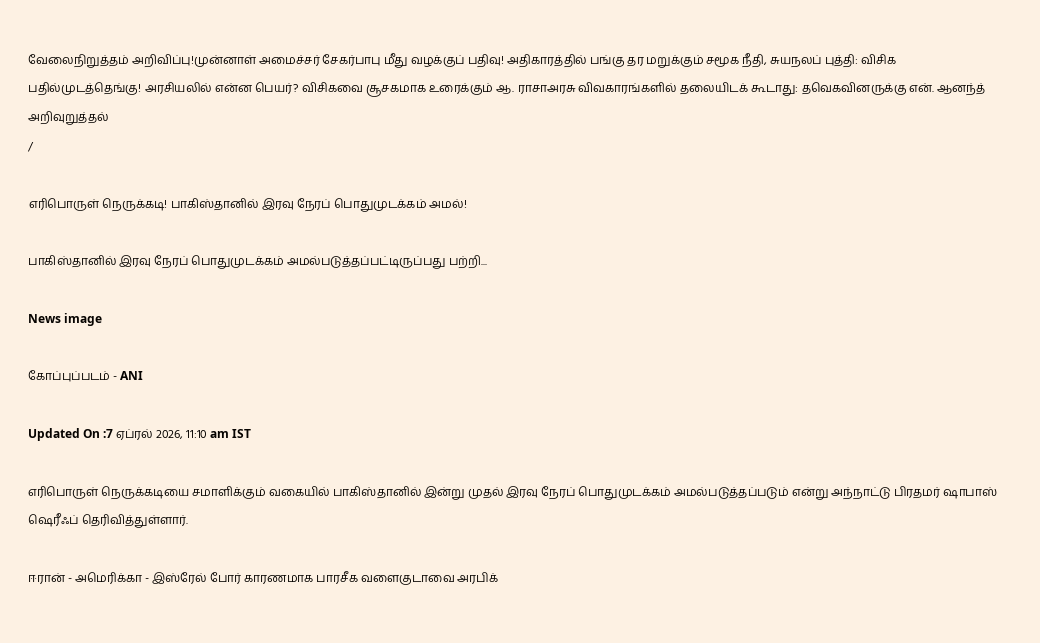வேலைநிறுத்தம் அறிவிப்பு!முன்னாள் அமைச்சர் சேகர்பாபு மீது வழக்குப் பதிவு! அதிகாரத்தில் பங்கு தர மறுக்கும் சமூக நீதி, சுயநலப் புத்தி: விசிக பதில்முடத்தெங்கு! அரசியலில் என்ன பெயர்? விசிகவை சூசகமாக உரைக்கும் ஆ. ராசாஅரசு விவகாரங்களில் தலையிடக் கூடாது: தவெகவினருக்கு என். ஆனந்த் அறிவுறுத்தல்
/

எரிபொருள் நெருக்கடி! பாகிஸ்தானில் இரவு நேரப் பொதுமுடக்கம் அமல்!

பாகிஸ்தானில் இரவு நேரப் பொதுமுடக்கம் அமல்படுத்தப்பட்டிருப்பது பற்றி...

News image

கோப்புப்படம் - ANI

Updated On :7 ஏப்ரல் 2026, 11:10 am IST

எரிபொருள் நெருக்கடியை சமாளிக்கும் வகையில் பாகிஸ்தானில் இன்று முதல் இரவு நேரப் பொதுமுடக்கம் அமல்படுத்தப்படும் என்று அந்நாட்டு பிரதமர் ஷாபாஸ் ஷெரீஃப் தெரிவித்துள்ளார்.

ஈரான் - அமெரிக்கா - இஸ்ரேல் போர் காரணமாக பாரசீக வளைகுடாவை அரபிக்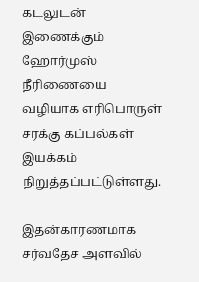கடலுடன் இணைக்கும் ஹோர்முஸ் நீரிணையை வழியாக எரிபொருள் சரக்கு கப்பல்கள் இயக்கம் நிறுத்தப்பட்டுள்ளது.

இதன்காரணமாக சர்வதேச அளவில்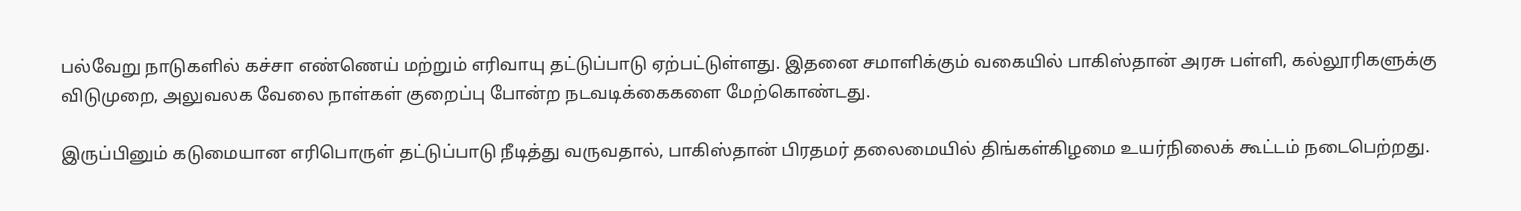பல்வேறு நாடுகளில் கச்சா எண்ணெய் மற்றும் எரிவாயு தட்டுப்பாடு ஏற்பட்டுள்ளது. இதனை சமாளிக்கும் வகையில் பாகிஸ்தான் அரசு பள்ளி, கல்லூரிகளுக்கு விடுமுறை, அலுவலக வேலை நாள்கள் குறைப்பு போன்ற நடவடிக்கைகளை மேற்கொண்டது.

இருப்பினும் கடுமையான எரிபொருள் தட்டுப்பாடு நீடித்து வருவதால், பாகிஸ்தான் பிரதமர் தலைமையில் திங்கள்கிழமை உயர்நிலைக் கூட்டம் நடைபெற்றது.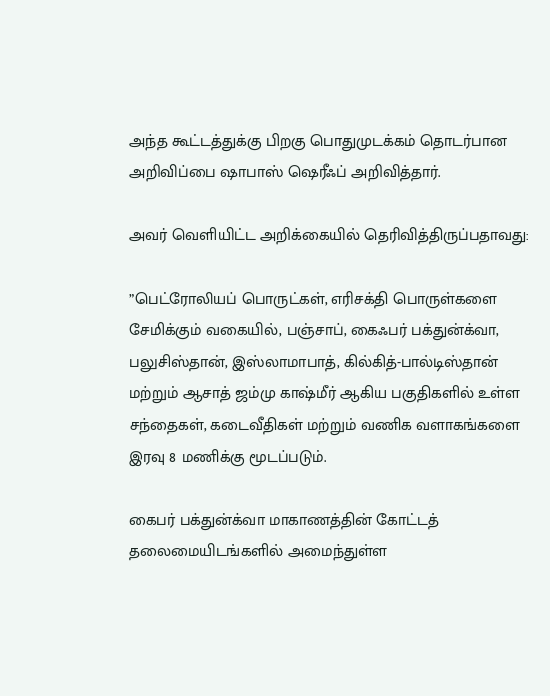அந்த கூட்டத்துக்கு பிறகு பொதுமுடக்கம் தொடர்பான அறிவிப்பை ஷாபாஸ் ஷெரீஃப் அறிவித்தார்.

அவர் வெளியிட்ட அறிக்கையில் தெரிவித்திருப்பதாவது:

”பெட்ரோலியப் பொருட்கள், எரிசக்தி பொருள்களை சேமிக்கும் வகையில், பஞ்சாப், கைஃபர் பக்துன்க்வா, பலுசிஸ்தான், இஸ்லாமாபாத், கில்கித்-பால்டிஸ்தான் மற்றும் ஆசாத் ஜம்மு காஷ்மீர் ஆகிய பகுதிகளில் உள்ள சந்தைகள், கடைவீதிகள் மற்றும் வணிக வளாகங்களை இரவு 8 மணிக்கு மூடப்படும்.

கைபர் பக்துன்க்வா மாகாணத்தின் கோட்டத் தலைமையிடங்களில் அமைந்துள்ள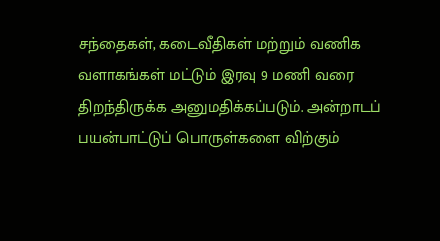சந்தைகள், கடைவீதிகள் மற்றும் வணிக வளாகங்கள் மட்டும் இரவு 9 மணி வரை திறந்திருக்க அனுமதிக்கப்படும். அன்றாடப் பயன்பாட்டுப் பொருள்களை விற்கும்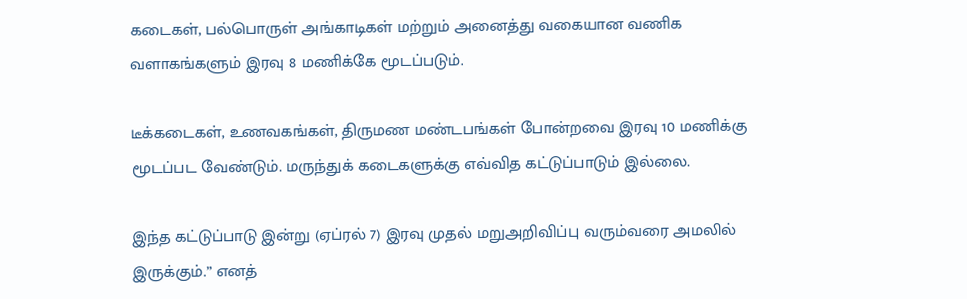கடைகள், பல்பொருள் அங்காடிகள் மற்றும் அனைத்து வகையான வணிக வளாகங்களும் இரவு 8 மணிக்கே மூடப்படும்.

டீக்கடைகள், உணவகங்கள், திருமண மண்டபங்கள் போன்றவை இரவு 10 மணிக்கு மூடப்பட வேண்டும். மருந்துக் கடைகளுக்கு எவ்வித கட்டுப்பாடும் இல்லை.

இந்த கட்டுப்பாடு இன்று (ஏப்ரல் 7) இரவு முதல் மறுஅறிவிப்பு வரும்வரை அமலில் இருக்கும்.” எனத்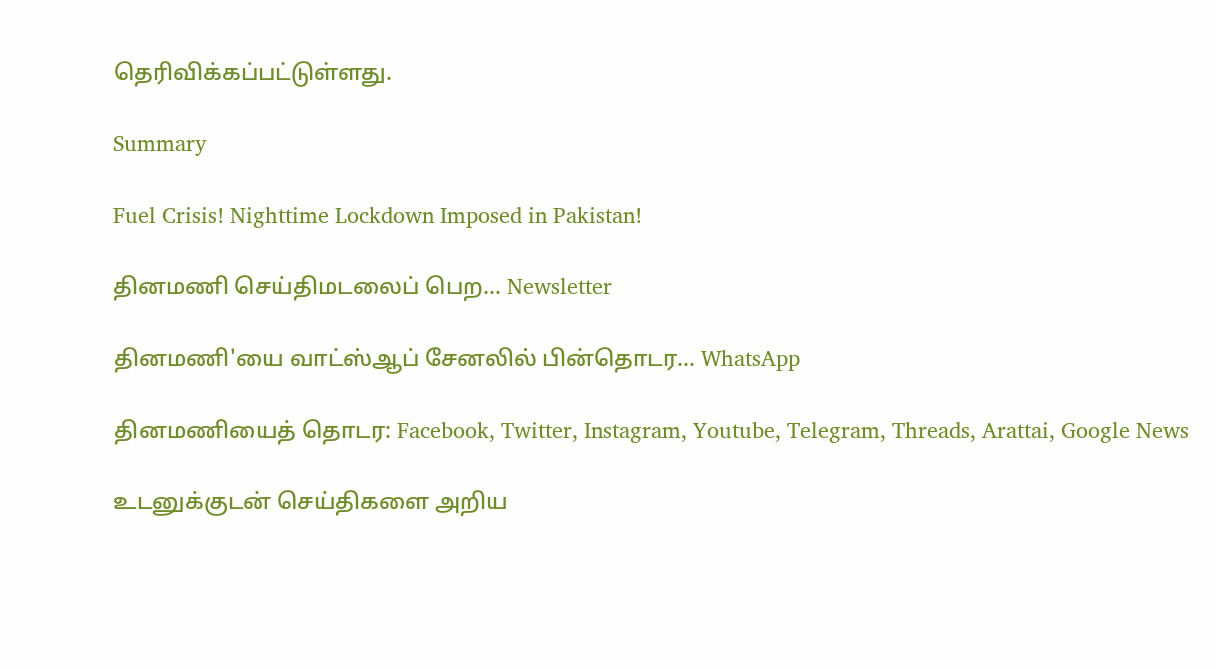தெரிவிக்கப்பட்டுள்ளது.

Summary

Fuel Crisis! Nighttime Lockdown Imposed in Pakistan!

தினமணி செய்திமடலைப் பெற... Newsletter

தினமணி'யை வாட்ஸ்ஆப் சேனலில் பின்தொடர... WhatsApp

தினமணியைத் தொடர: Facebook, Twitter, Instagram, Youtube, Telegram, Threads, Arattai, Google News

உடனுக்குடன் செய்திகளை அறிய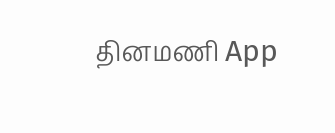தினமணி App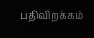பதிவிறக்கம்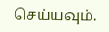செய்யவும்.